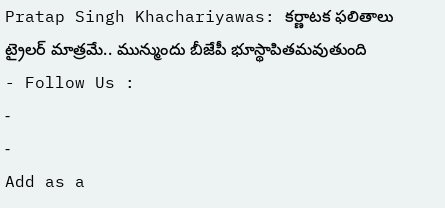Pratap Singh Khachariyawas: కర్ణాటక ఫలితాలు ట్రైలర్ మాత్రమే.. మున్ముందు బీజేపీ భూస్థాపితమవుతుంది
- Follow Us :
-
-
Add as a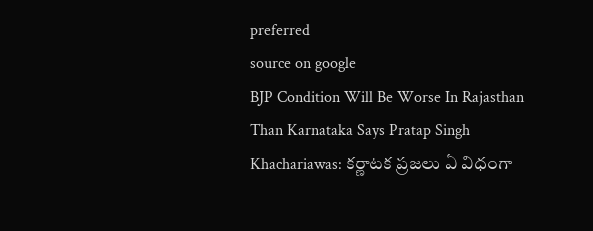preferred
source on google
BJP Condition Will Be Worse In Rajasthan Than Karnataka Says Pratap Singh Khachariawas: కర్ణాటక ప్రజలు ఏ విధంగా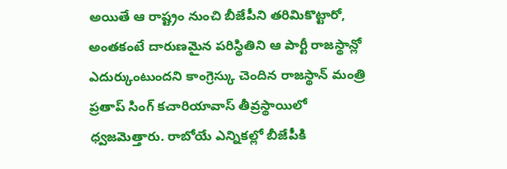అయితే ఆ రాష్ట్రం నుంచి బీజేపీని తరిమికొట్టారో, అంతకంటే దారుణమైన పరిస్థితిని ఆ పార్టీ రాజస్థాన్లో ఎదుర్కుంటుందని కాంగ్రెస్కు చెందిన రాజస్థాన్ మంత్రి ప్రతాప్ సింగ్ కచారియావాస్ తీవ్రస్థాయిలో ధ్వజమెత్తారు. రాబోయే ఎన్నికల్లో బీజేపీకి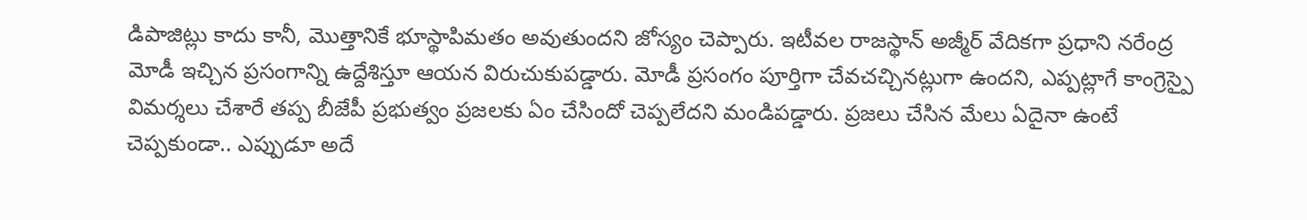డిపాజిట్లు కాదు కానీ, మొత్తానికే భూస్థాపిమతం అవుతుందని జోస్యం చెప్పారు. ఇటీవల రాజస్థాన్ అజ్మీర్ వేదికగా ప్రధాని నరేంద్ర మోడీ ఇచ్చిన ప్రసంగాన్ని ఉద్దేశిస్తూ ఆయన విరుచుకుపడ్డారు. మోడీ ప్రసంగం పూర్తిగా చేవచచ్చినట్లుగా ఉందని, ఎప్పట్లాగే కాంగ్రెస్పై విమర్శలు చేశారే తప్ప బీజేపీ ప్రభుత్వం ప్రజలకు ఏం చేసిందో చెప్పలేదని మండిపడ్డారు. ప్రజలు చేసిన మేలు ఏదైనా ఉంటే చెప్పకుండా.. ఎప్పుడూ అదే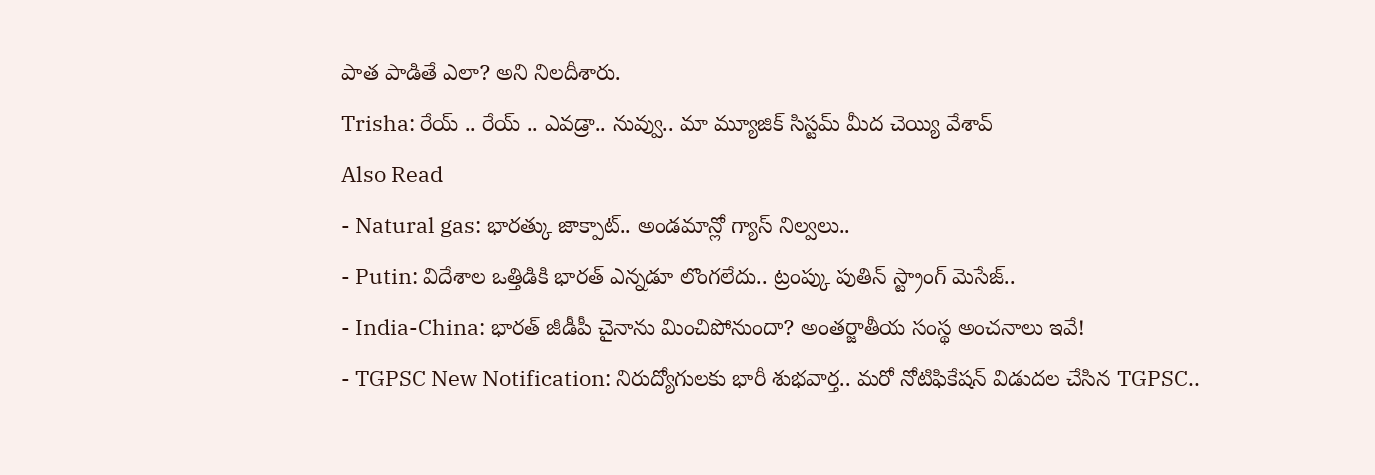పాత పాడితే ఎలా? అని నిలదీశారు.
Trisha: రేయ్ .. రేయ్ .. ఎవడ్రా.. నువ్వు.. మా మ్యూజిక్ సిస్టమ్ మీద చెయ్యి వేశావ్
Also Read
- Natural gas: భారత్కు జాక్పాట్.. అండమాన్లో గ్యాస్ నిల్వలు..
- Putin: విదేశాల ఒత్తిడికి భారత్ ఎన్నడూ లొంగలేదు.. ట్రంప్కు పుతిన్ స్ట్రాంగ్ మెసేజ్..
- India-China: భారత్ జీడీపీ చైనాను మించిపోనుందా? అంతర్జాతీయ సంస్థ అంచనాలు ఇవే!
- TGPSC New Notification: నిరుద్యోగులకు భారీ శుభవార్త.. మరో నోటిఫికేషన్ విడుదల చేసిన TGPSC..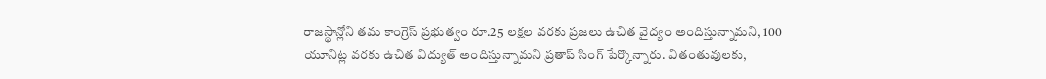రాజస్థాన్లోని తమ కాంగ్రెస్ ప్రభుత్వం రూ.25 లక్షల వరకు ప్రజలు ఉచిత వైద్యం అందిస్తున్నామని, 100 యూనిట్ల వరకు ఉచిత విద్యుత్ అందిస్తున్నామని ప్రతాప్ సింగ్ పేర్కొన్నారు. వితంతువులకు,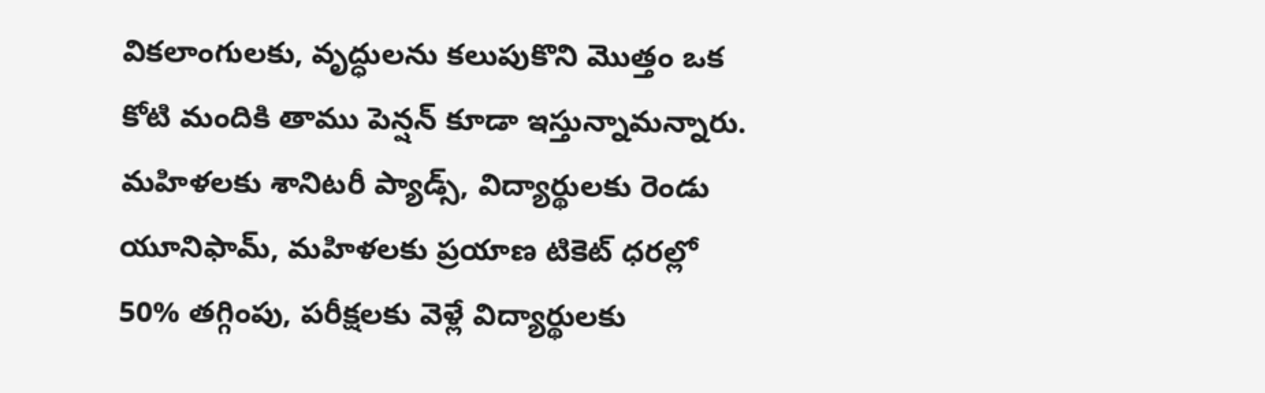వికలాంగులకు, వృద్ధులను కలుపుకొని మొత్తం ఒక కోటి మందికి తాము పెన్షన్ కూడా ఇస్తున్నామన్నారు. మహిళలకు శానిటరీ ప్యాడ్స్, విద్యార్థులకు రెండు యూనిఫామ్, మహిళలకు ప్రయాణ టికెట్ ధరల్లో 50% తగ్గింపు, పరీక్షలకు వెళ్లే విద్యార్థులకు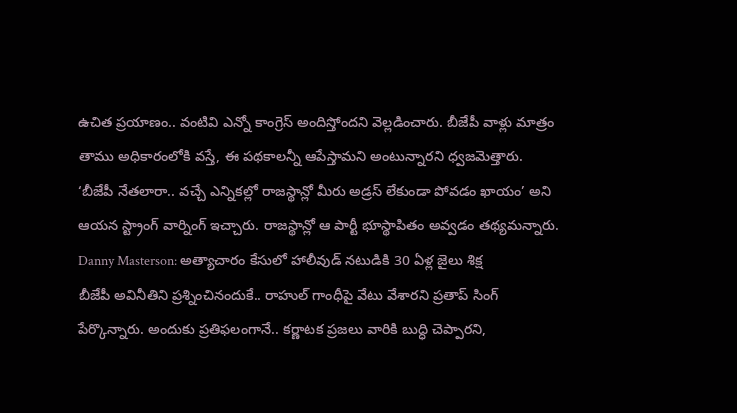ఉచిత ప్రయాణం.. వంటివి ఎన్నో కాంగ్రెస్ అందిస్తోందని వెల్లడించారు. బీజేపీ వాళ్లు మాత్రం తాము అధికారంలోకి వస్తే, ఈ పథకాలన్నీ ఆపేస్తామని అంటున్నారని ధ్వజమెత్తారు. ‘బీజేపీ నేతలారా.. వచ్చే ఎన్నికల్లో రాజస్థాన్లో మీరు అడ్రస్ లేకుండా పోవడం ఖాయం’ అని ఆయన స్ట్రాంగ్ వార్నింగ్ ఇచ్చారు. రాజస్థాన్లో ఆ పార్టీ భూస్థాపితం అవ్వడం తథ్యమన్నారు.
Danny Masterson: అత్యాచారం కేసులో హాలీవుడ్ నటుడికి 30 ఏళ్ల జైలు శిక్ష
బీజేపీ అవినీతిని ప్రశ్నించినందుకే.. రాహుల్ గాంధీపై వేటు వేశారని ప్రతాప్ సింగ్ పేర్కొన్నారు. అందుకు ప్రతిఫలంగానే.. కర్ణాటక ప్రజలు వారికి బుద్ధి చెప్పారని,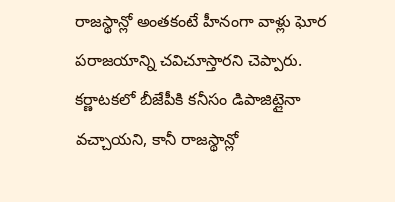రాజస్థాన్లో అంతకంటే హీనంగా వాళ్లు ఘోర పరాజయాన్ని చవిచూస్తారని చెప్పారు. కర్ణాటకలో బీజేపీకి కనీసం డిపాజిట్లైనా వచ్చాయని, కానీ రాజస్థాన్లో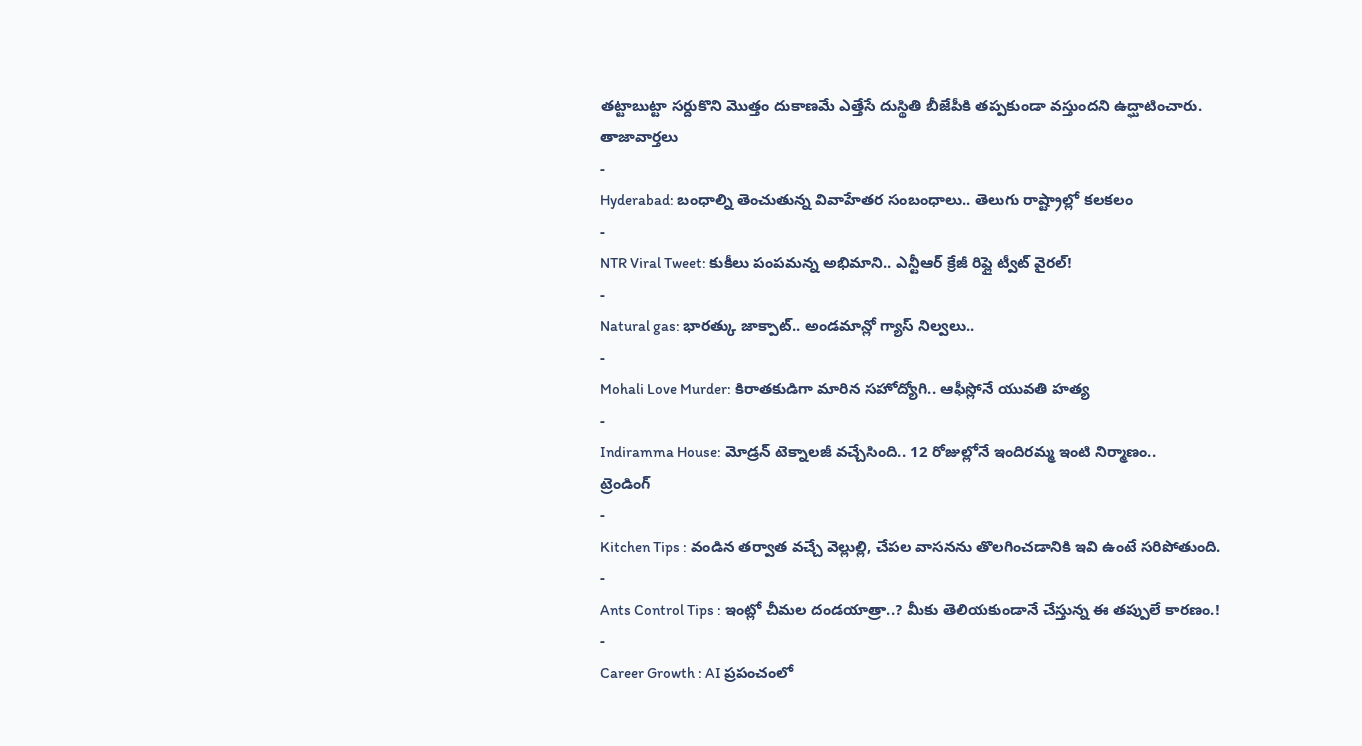తట్టాబుట్టా సర్దుకొని మొత్తం దుకాణమే ఎత్తేసే దుస్థితి బీజేపీకి తప్పకుండా వస్తుందని ఉద్ఘాటించారు.
తాజావార్తలు
-
Hyderabad: బంధాల్ని తెంచుతున్న వివాహేతర సంబంధాలు.. తెలుగు రాష్ట్రాల్లో కలకలం
-
NTR Viral Tweet: కుకీలు పంపమన్న అభిమాని.. ఎన్టీఆర్ క్రేజీ రిప్లై ట్వీట్ వైరల్!
-
Natural gas: భారత్కు జాక్పాట్.. అండమాన్లో గ్యాస్ నిల్వలు..
-
Mohali Love Murder: కిరాతకుడిగా మారిన సహోద్యోగి.. ఆఫీస్లోనే యువతి హత్య
-
Indiramma House: మోడ్రన్ టెక్నాలజీ వచ్చేసింది.. 12 రోజుల్లోనే ఇందిరమ్మ ఇంటి నిర్మాణం..
ట్రెండింగ్
-
Kitchen Tips : వండిన తర్వాత వచ్చే వెల్లుల్లి, చేపల వాసనను తొలగించడానికి ఇవి ఉంటే సరిపోతుంది.
-
Ants Control Tips : ఇంట్లో చీమల దండయాత్రా..? మీకు తెలియకుండానే చేస్తున్న ఈ తప్పులే కారణం.!
-
Career Growth : AI ప్రపంచంలో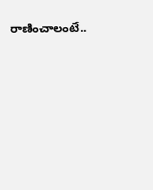రాణించాలంటే..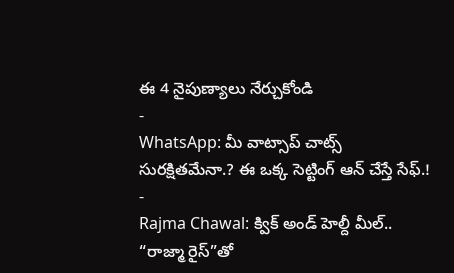ఈ 4 నైపుణ్యాలు నేర్చుకోండి
-
WhatsApp: మీ వాట్సాప్ చాట్స్ సురక్షితమేనా.? ఈ ఒక్క సెట్టింగ్ ఆన్ చేస్తే సేఫ్.!
-
Rajma Chawal: క్విక్ అండ్ హెల్దీ మీల్.. “రాజ్మా రైస్”తో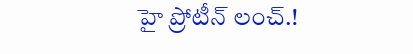హై ప్రోటీన్ లంచ్.!